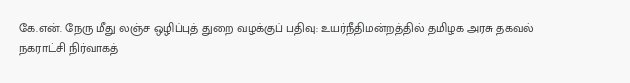கே.என். நேரு மீது லஞ்ச ஒழிப்புத் துறை வழக்குப் பதிவு: உயர்நீதிமன்றத்தில் தமிழக அரசு தகவல்
நகராட்சி நிர்வாகத்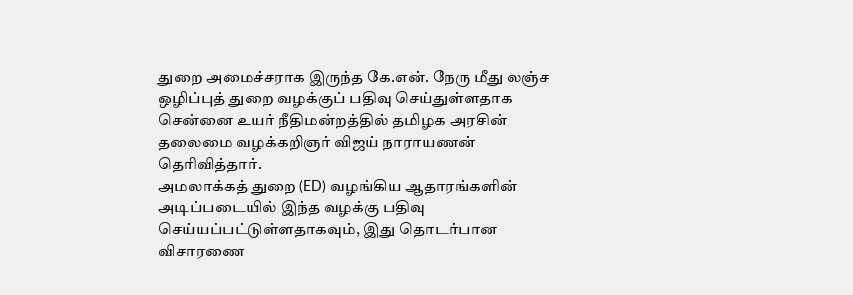துறை அமைச்சராக இருந்த கே.என். நேரு மீது லஞ்ச ஒழிப்புத் துறை வழக்குப் பதிவு செய்துள்ளதாக சென்னை உயர் நீதிமன்றத்தில் தமிழக அரசின் தலைமை வழக்கறிஞர் விஜய் நாராயணன் தெரிவித்தார்.
அமலாக்கத் துறை (ED) வழங்கிய ஆதாரங்களின் அடிப்படையில் இந்த வழக்கு பதிவு செய்யப்பட்டுள்ளதாகவும், இது தொடர்பான விசாரணை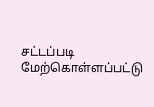சட்டப்படி மேற்கொள்ளப்பட்டு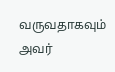வருவதாகவும் அவர்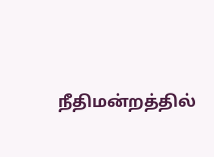நீதிமன்றத்தில்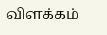விளக்கம்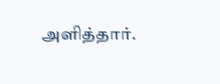அளித்தார்.